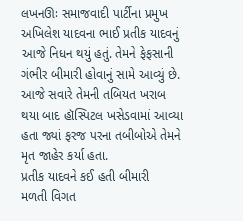લખનઊઃ સમાજવાદી પાર્ટીના પ્રમુખ અખિલેશ યાદવના ભાઈ પ્રતીક યાદવનું આજે નિધન થયું હતું. તેમને ફેફસાની ગંભીર બીમારી હોવાનું સામે આવ્યું છે. આજે સવારે તેમની તબિયત ખરાબ થયા બાદ હૉસ્પિટલ ખસેડવામાં આવ્યા હતા જ્યાં ફરજ પરના તબીબોએ તેમને મૃત જાહેર કર્યા હતા.
પ્રતીક યાદવને કઈ હતી બીમારી
મળતી વિગત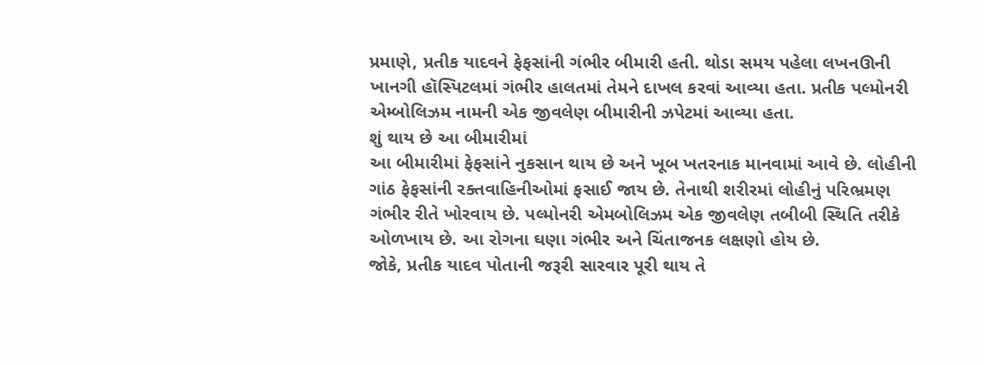પ્રમાણે, પ્રતીક યાદવને ફેફસાંની ગંભીર બીમારી હતી. થોડા સમય પહેલા લખનઊની ખાનગી હૉસ્પિટલમાં ગંભીર હાલતમાં તેમને દાખલ કરવાં આવ્યા હતા. પ્રતીક પલ્મોનરી એમ્બોલિઝમ નામની એક જીવલેણ બીમારીની ઝપેટમાં આવ્યા હતા.
શું થાય છે આ બીમારીમાં
આ બીમારીમાં ફેફસાંને નુકસાન થાય છે અને ખૂબ ખતરનાક માનવામાં આવે છે. લોહીની ગાંઠ ફેફસાંની રક્તવાહિનીઓમાં ફસાઈ જાય છે. તેનાથી શરીરમાં લોહીનું પરિભ્રમણ ગંભીર રીતે ખોરવાય છે. પલ્મોનરી એમબોલિઝમ એક જીવલેણ તબીબી સ્થિતિ તરીકે ઓળખાય છે. આ રોગના ઘણા ગંભીર અને ચિંતાજનક લક્ષણો હોય છે.
જોકે, પ્રતીક યાદવ પોતાની જરૂરી સારવાર પૂરી થાય તે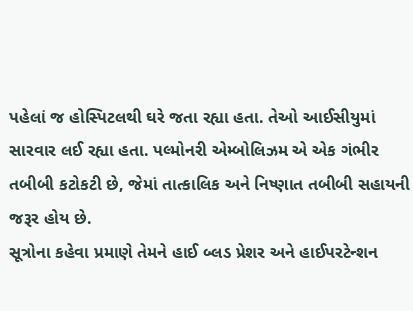પહેલાં જ હોસ્પિટલથી ઘરે જતા રહ્યા હતા. તેઓ આઈસીયુમાં સારવાર લઈ રહ્યા હતા. પલ્મોનરી એમ્બોલિઝમ એ એક ગંભીર તબીબી કટોકટી છે, જેમાં તાત્કાલિક અને નિષ્ણાત તબીબી સહાયની જરૂર હોય છે.
સૂત્રોના કહેવા પ્રમાણે તેમને હાઈ બ્લડ પ્રેશર અને હાઈપરટેન્શન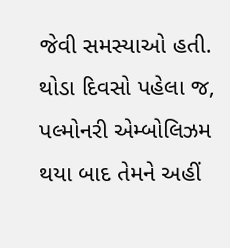જેવી સમસ્યાઓ હતી. થોડા દિવસો પહેલા જ, પલ્મોનરી એમ્બોલિઝમ થયા બાદ તેમને અહીં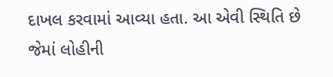દાખલ કરવામાં આવ્યા હતા. આ એવી સ્થિતિ છે જેમાં લોહીની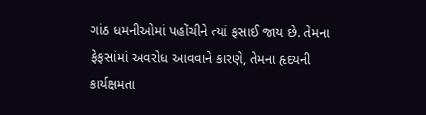ગાંઠ ધમનીઓમાં પહોંચીને ત્યાં ફસાઈ જાય છે. તેમના ફેફસાંમાં અવરોધ આવવાને કારણે, તેમના હૃદયની કાર્યક્ષમતા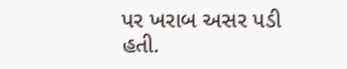પર ખરાબ અસર પડી હતી.